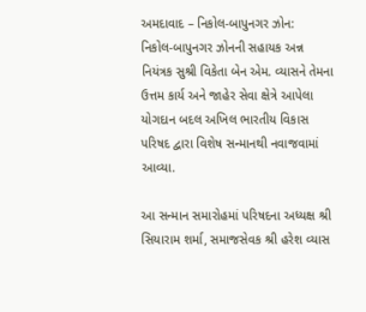અમદાવાદ – નિકોલ-બાપુનગર ઝોન:
નિકોલ-બાપુનગર ઝોનની સહાયક અન્ન નિયંત્રક સુશ્રી વિકેતા બેન એમ. વ્યાસને તેમના ઉત્તમ કાર્ય અને જાહેર સેવા ક્ષેત્રે આપેલા યોગદાન બદલ અખિલ ભારતીય વિકાસ પરિષદ દ્વારા વિશેષ સન્માનથી નવાજવામાં આવ્યા.

આ સન્માન સમારોહમાં પરિષદના અધ્યક્ષ શ્રી સિયારામ શર્મા, સમાજસેવક શ્રી હરેશ વ્યાસ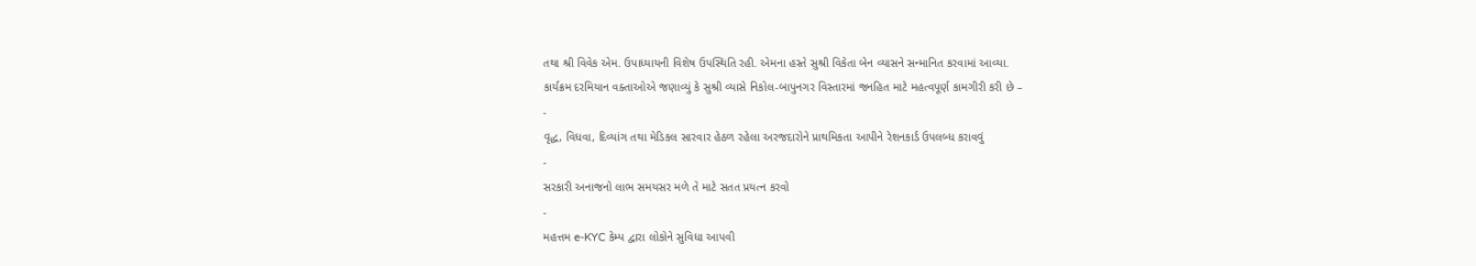તથા શ્રી વિવેક એમ. ઉપાધ્યાયની વિશેષ ઉપસ્થિતિ રહી. એમના હસ્તે સુશ્રી વિકેતા બેન વ્યાસને સન્માનિત કરવામાં આવ્યા.
કાર્યક્રમ દરમિયાન વક્તાઓએ જણાવ્યું કે સુશ્રી વ્યાસે નિકોલ-બાપુનગર વિસ્તારમાં જનહિત માટે મહત્વપૂર્ણ કામગીરી કરી છે –
-
વૃદ્ધ, વિધવા, દિવ્યાંગ તથા મેડિકલ સારવાર હેઠળ રહેલા અરજદારોને પ્રાથમિકતા આપીને રેશનકાર્ડ ઉપલબ્ધ કરાવવું
-
સરકારી અનાજનો લાભ સમયસર મળે તે માટે સતત પ્રયત્ન કરવો
-
મહત્તમ e-KYC કેમ્પ દ્વારા લોકોને સુવિધા આપવી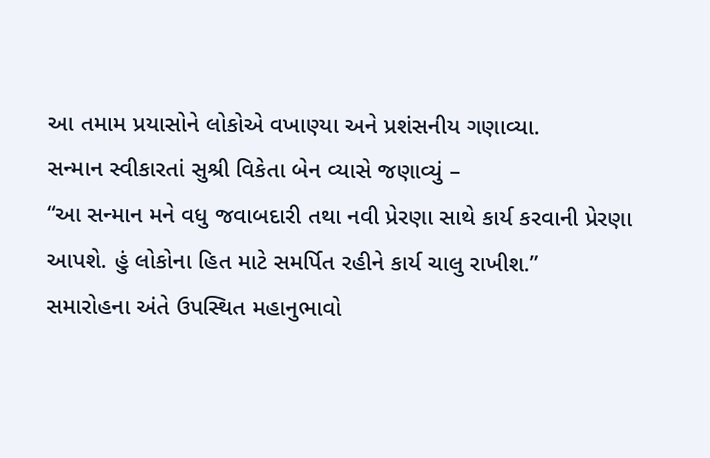આ તમામ પ્રયાસોને લોકોએ વખાણ્યા અને પ્રશંસનીય ગણાવ્યા.
સન્માન સ્વીકારતાં સુશ્રી વિકેતા બેન વ્યાસે જણાવ્યું –
“આ સન્માન મને વધુ જવાબદારી તથા નવી પ્રેરણા સાથે કાર્ય કરવાની પ્રેરણા આપશે. હું લોકોના હિત માટે સમર્પિત રહીને કાર્ય ચાલુ રાખીશ.”
સમારોહના અંતે ઉપસ્થિત મહાનુભાવો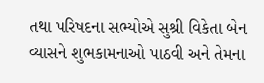તથા પરિષદના સભ્યોએ સુશ્રી વિકેતા બેન વ્યાસને શુભકામનાઓ પાઠવી અને તેમના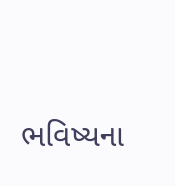ભવિષ્યના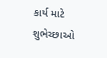કાર્ય માટે શુભેચ્છાઓ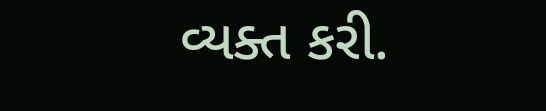વ્યક્ત કરી.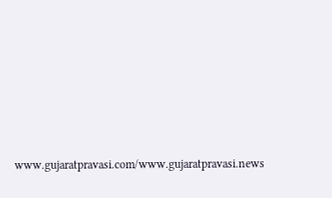www.gujaratpravasi.com/www.gujaratpravasi.news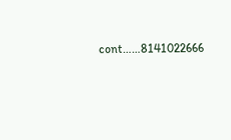cont……8141022666